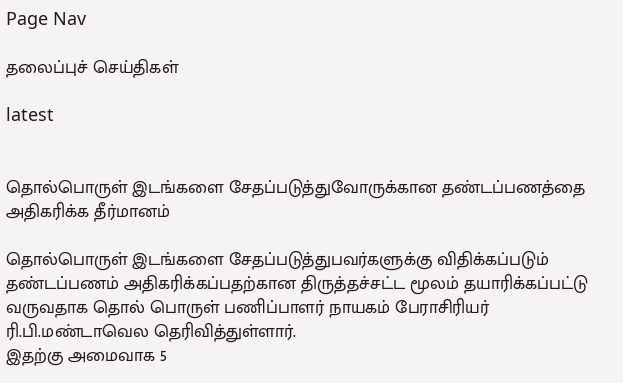Page Nav

தலைப்புச் செய்திகள்

latest


தொல்பொருள் இடங்களை சேதப்படுத்துவோருக்கான தண்டப்பணத்தை அதிகரிக்க தீர்மானம்

தொல்பொருள் இடங்களை சேதப்படுத்துபவர்களுக்கு விதிக்கப்படும் தண்டப்பணம் அதிகரிக்கப்பதற்கான திருத்தச்சட்ட மூலம் தயாரிக்கப்பட்டு வருவதாக தொல் பொருள் பணிப்பாளர் நாயகம் பேராசிரியர் ரி.பி.மண்டாவெல தெரிவித்துள்ளார்.
இதற்கு அமைவாக 5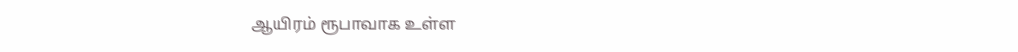ஆயிரம் ரூபாவாக உள்ள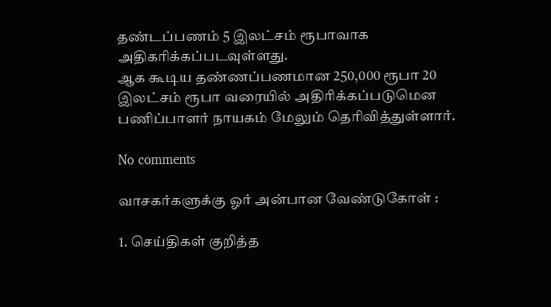தண்டப்பணம் 5 இலட்சம் ரூபாவாக அதிகரிக்கப்படவுள்ளது.
ஆக கூடிய தண்ணப்பணமான 250,000 ரூபா 20 இலட்சம் ரூபா வரையில் அதிரிக்கப்படுமென பணிப்பாளர் நாயகம் மேலும் தெரிவித்துள்ளார்.

No comments

வாசகர்களுக்கு ஓர் அன்பான வேண்டுகோள் :

1. செய்திகள் குறித்த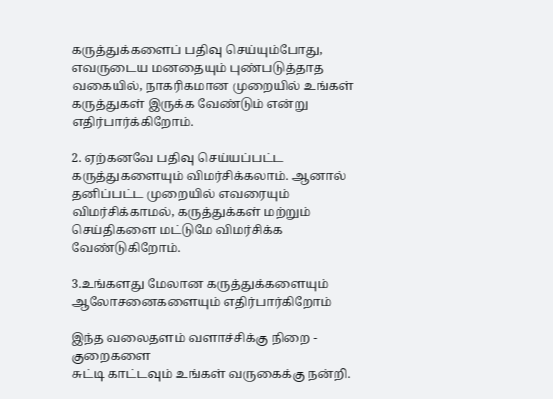கருத்துக்களைப் பதிவு செய்யும்போது, எவருடைய மனதையும் புண்படுத்தாத வகையில், நாகரிகமான முறையில் உங்கள் கருத்துகள் இருக்க வேண்டும் என்று எதிர்பார்க்கிறோம்.

2. ஏற்கனவே பதிவு செய்யப்பட்ட கருத்துகளையும் விமர்சிக்கலாம். ஆனால் தனிப்பட்ட முறையில் எவரையும் விமர்சிக்காமல், கருத்துக்கள் மற்றும் செய்திகளை மட்டுமே விமர்சிக்க வேண்டுகிறோம்.

3.உங்களது மேலான கருத்துக்களையும் ஆலோசனைகளையும் எதிர்பார்கிறோம்

இந்த வலைதளம் வளாச்சிக்கு நிறை - குறைகளை
சுட்டி காட்டவும் உங்கள் வருகைக்கு நன்றி.